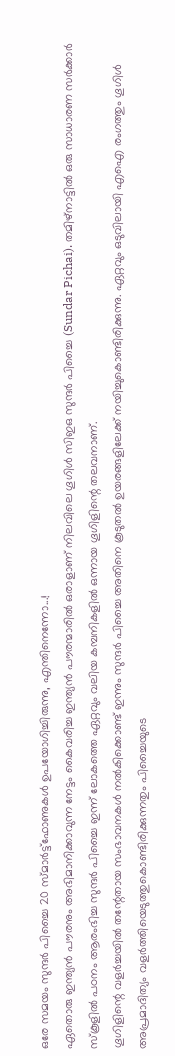ഒരേ സമയം സുന്ദർ പിച്ചൈ 20 സ്മാർട്ട്ഫോണുകൾ ഉപയോഗിച്ചിരുന്നു, എന്തിനെന്നോ...!
ഏതൊരു ഇന്ത്യൻ പൗരനും അഭിമാനിക്കാവുന്ന നേട്ടം കൈവരിച്ച ഇന്ത്യൻ പൗരന്മാരിൽ ഒരാളാണ് നിലവിലെ ഗൂഗിൾ സിഇഒ സുന്ദർ പിച്ചൈ (Sundar Pichai). തമിഴ്നാട്ടിൽ ഒരു സാധാരണ സർക്കാർ സ്കൂളിൽ പഠനം ആരംഭിച്ച സുന്ദർ പിച്ചൈ ഇന്ന് ലോകത്തെ ഏറ്റവും വലിയ കമ്പനികളിൽ ഒന്നായ ഗൂഗിളിന്റെ തലവനാണ്.
ഗൂഗിളിന്റെ വളർച്ചയിൽ തന്റേതായ സംഭാവനകൾ നൽകിക്കൊണ്ട് ഇന്നും സുന്ദർ പിച്ചൈ അതിനെ കൂടുതൽ ഉയരങ്ങളിലേക്ക് നയിച്ചുകൊണ്ടിരിക്കുന്നു. ഏറ്റവും ഒടുവിലായി എഐ രംഗത്തും ഗൂഗിൾ അപ്രമാദിത്യം വളർത്തിയെടുത്തുകൊണ്ടിരിക്കുന്നതും പിച്ചൈയുടെ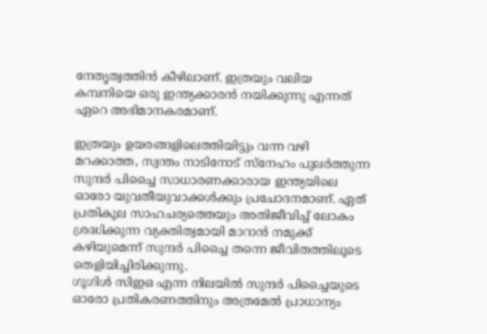നേതൃത്വത്തിൻ കീഴിലാണ്. ഇത്രയും വലിയ കമ്പനിയെ ഒരു ഇന്ത്യക്കാരൻ നയിക്കുന്നു എന്നത് ഏറെ അഭിമാനകരമാണ്.

ഇത്രയും ഉയരങ്ങളിലെത്തിയിട്ടും വന്ന വഴി മറക്കാത്ത, സ്വന്തം നാടിനോട് സ്നേഹം പുലർത്തുന്ന സുന്ദർ പിച്ചൈ സാധാരണക്കാരായ ഇന്ത്യയിലെ ഓരോ യുവതീയുവാക്കൾക്കും പ്രചോദനമാണ്. ഏത് പ്രതികൂല സാഹചര്യത്തെയും അതിജീവിച്ച് ലോകം ശ്രദ്ധിക്കുന്ന വ്യക്തിത്വമായി മാറാൻ നമുക്ക് കഴിയുമെന്ന് സുന്ദർ പിച്ചൈ തന്നെ ജീവിതത്തിലൂടെ തെളിയിച്ചിരിക്കുന്നു.
ഗൂഗിൾ സിഇഒ എന്ന നിലയിൽ സുന്ദർ പിച്ചൈയുടെ ഓരോ പ്രതികരണത്തിനും അത്രമേൽ പ്രാധാന്യം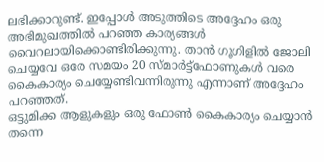ലഭിക്കാറുണ്ട്. ഇപ്പോൾ അടുത്തിടെ അദ്ദേഹം ഒരു അഭിമുഖത്തിൽ പറഞ്ഞ കാര്യങ്ങൾ വൈറലായിക്കൊണ്ടിരിക്കുന്നു. താൻ ഗൂഗിളിൽ ജോലി ചെയ്യവേ ഒരേ സമയം 20 സ്മാർട്ട്ഫോണുകൾ വരെ കൈകാര്യം ചെയ്യേണ്ടിവന്നിരുന്നു എന്നാണ് അദ്ദേഹം പറഞ്ഞത്.
ഒട്ടുമിക്ക ആളുകളും ഒരു ഫോൺ കൈകാര്യം ചെയ്യാൻ തന്നെ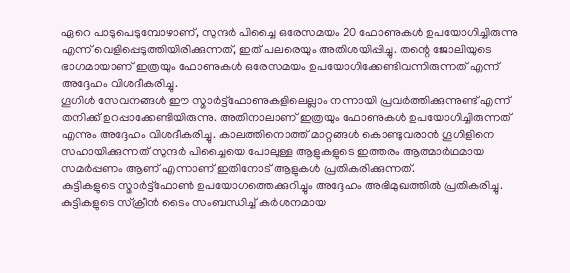ഏറെ പാടുപെടുമ്പോഴാണ്, സുന്ദർ പിച്ചൈ ഒരേസമയം 20 ഫോണുകൾ ഉപയോഗിച്ചിരുന്നു എന്ന് വെളിപ്പെടുത്തിയിരിക്കുന്നത്, ഇത് പലരെയും അതിശയിപ്പിച്ചു. തന്റെ ജോലിയുടെ ഭാഗമായാണ് ഇത്രയും ഫോണുകൾ ഒരേസമയം ഉപയോഗിക്കേണ്ടിവന്നിരുന്നത് എന്ന് അദ്ദേഹം വിശദീകരിച്ചു.
ഗൂഗിൾ സേവനങ്ങൾ ഈ സ്മാർട്ട്ഫോണുകളിലെല്ലാം നന്നായി പ്രവർത്തിക്കുന്നുണ്ട് എന്ന് തനിക്ക് ഉറപ്പാക്കേണ്ടിയിരുന്നു. അതിനാലാണ് ഇത്രയും ഫോണുകൾ ഉപയോഗിച്ചിരുന്നത് എന്നും അദ്ദേഹം വിശദീകരിച്ചു. കാലത്തിനൊത്ത് മാറ്റങ്ങൾ കൊണ്ടുവരാൻ ഗൂഗിളിനെ സഹായിക്കുന്നത് സുന്ദർ പിച്ചൈയെ പോലുള്ള ആളുകളുടെ ഇത്തരം ആത്മാർഥമായ സമർപ്പണം ആണ് എന്നാണ് ഇതിനോട് ആളുകൾ പ്രതികരിക്കുന്നത്.
കുട്ടികളുടെ സ്മാർട്ട്ഫോൺ ഉപയോഗത്തെക്കുറിച്ചും അദ്ദേഹം അഭിമുഖത്തിൽ പ്രതികരിച്ചു. കുട്ടികളുടെ സ്ക്രീൻ ടൈം സംബന്ധിച്ച് കർശനമായ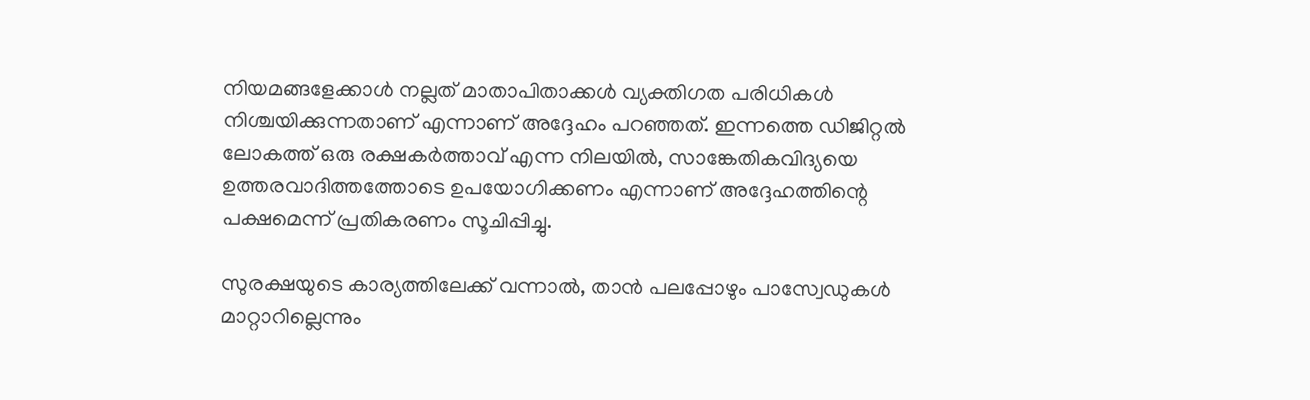നിയമങ്ങളേക്കാൾ നല്ലത് മാതാപിതാക്കൾ വ്യക്തിഗത പരിധികൾ നിശ്ചയിക്കുന്നതാണ് എന്നാണ് അദ്ദേഹം പറഞ്ഞത്. ഇന്നത്തെ ഡിജിറ്റൽ ലോകത്ത് ഒരു രക്ഷകർത്താവ് എന്ന നിലയിൽ, സാങ്കേതികവിദ്യയെ ഉത്തരവാദിത്തത്തോടെ ഉപയോഗിക്കണം എന്നാണ് അദ്ദേഹത്തിന്റെ പക്ഷമെന്ന് പ്രതികരണം സൂചിപ്പിച്ചു.

സുരക്ഷയുടെ കാര്യത്തിലേക്ക് വന്നാൽ, താൻ പലപ്പോഴും പാസ്വേഡുകൾ മാറ്റാറില്ലെന്നും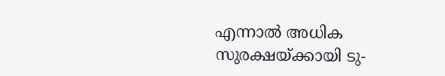എന്നാൽ അധിക സുരക്ഷയ്ക്കായി ടു-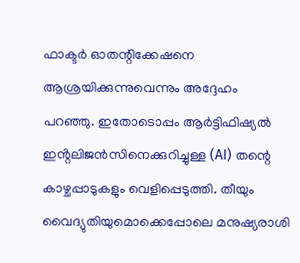ഫാക്ടർ ഓതന്റിക്കേഷനെ ആശ്രയിക്കുന്നുവെന്നും അദ്ദേഹം പറഞ്ഞു. ഇതോടൊപ്പം ആർട്ടിഫിഷ്യൽ ഇൻ്റലിജൻസിനെക്കുറിച്ചുള്ള (AI) തന്റെ കാഴ്ചപ്പാടുകളും വെളിപ്പെടുത്തി. തീയും വൈദ്യുതിയുമൊക്കെപ്പോലെ മനുഷ്യരാശി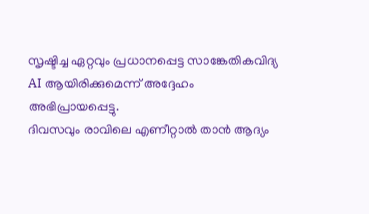സൃഷ്ടിച്ച ഏറ്റവും പ്രധാനപ്പെട്ട സാങ്കേതികവിദ്യ AI ആയിരിക്കുമെന്ന് അദ്ദേഹം അഭിപ്രായപ്പെട്ടു.
ദിവസവും രാവിലെ എണീറ്റാൽ താൻ ആദ്യം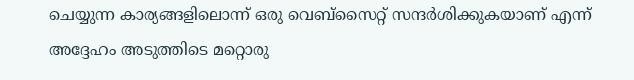ചെയ്യുന്ന കാര്യങ്ങളിലൊന്ന് ഒരു വെബ്സൈറ്റ് സന്ദർശിക്കുകയാണ് എന്ന് അദ്ദേഹം അടുത്തിടെ മറ്റൊരു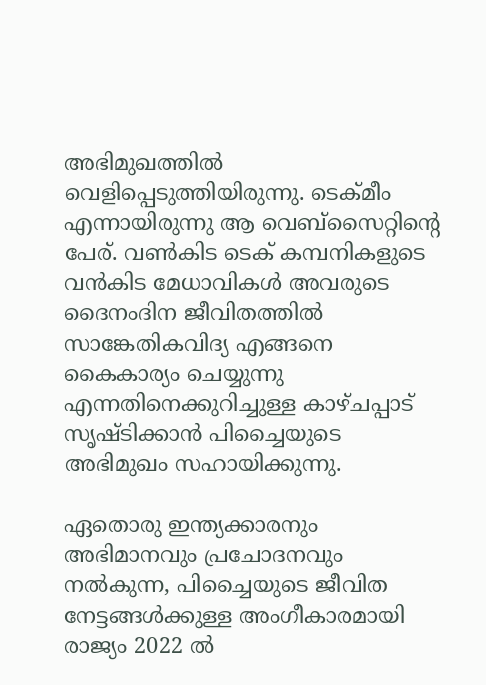അഭിമുഖത്തിൽ വെളിപ്പെടുത്തിയിരുന്നു. ടെക്മീം എന്നായിരുന്നു ആ വെബ്സൈറ്റിന്റെ പേര്. വൺകിട ടെക് കമ്പനികളുടെ വൻകിട മേധാവികൾ അവരുടെ ദൈനംദിന ജീവിതത്തിൽ സാങ്കേതികവിദ്യ എങ്ങനെ കൈകാര്യം ചെയ്യുന്നു എന്നതിനെക്കുറിച്ചുള്ള കാഴ്ചപ്പാട് സൃഷ്ടിക്കാൻ പിച്ചൈയുടെ അഭിമുഖം സഹായിക്കുന്നു.

ഏതൊരു ഇന്ത്യക്കാരനും അഭിമാനവും പ്രചോദനവും നൽകുന്ന, പിച്ചൈയുടെ ജീവിത നേട്ടങ്ങൾക്കുള്ള അംഗീകാരമായി രാജ്യം 2022 ൽ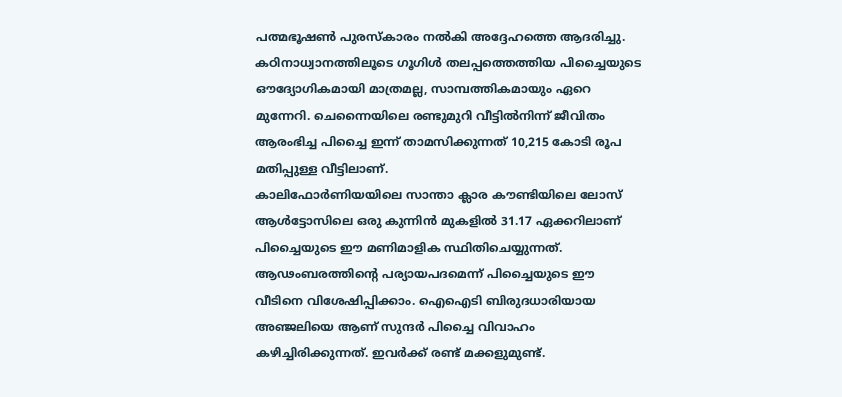പത്മഭൂഷൺ പുരസ്കാരം നൽകി അദ്ദേഹത്തെ ആദരിച്ചു. കഠിനാധ്വാനത്തിലൂടെ ഗൂഗിൾ തലപ്പത്തെത്തിയ പിച്ചൈയുടെ ഔദ്യോഗികമായി മാത്രമല്ല, സാമ്പത്തികമായും ഏറെ മുന്നേറി. ചെന്നൈയിലെ രണ്ടുമുറി വീട്ടിൽനിന്ന് ജീവിതം ആരംഭിച്ച പിച്ചൈ ഇന്ന് താമസിക്കുന്നത് 10,215 കോടി രൂപ മതിപ്പുള്ള വീട്ടിലാണ്.
കാലിഫോർണിയയിലെ സാന്താ ക്ലാര കൗണ്ടിയിലെ ലോസ് ആൾട്ടോസിലെ ഒരു കുന്നിൻ മുകളിൽ 31.17 ഏക്കറിലാണ് പിച്ചൈയുടെ ഈ മണിമാളിക സ്ഥിതിചെയ്യുന്നത്. ആഢംബരത്തിന്റെ പര്യായപദമെന്ന് പിച്ചൈയുടെ ഈ വീടിനെ വിശേഷിപ്പിക്കാം. ഐഐടി ബിരുദധാരിയായ അഞ്ജലിയെ ആണ് സുന്ദർ പിച്ചൈ വിവാഹം കഴിച്ചിരിക്കുന്നത്. ഇവർക്ക് രണ്ട് മക്കളുമുണ്ട്.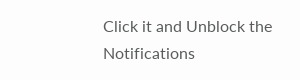Click it and Unblock the Notifications